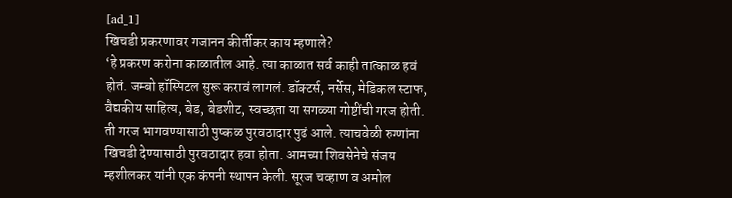[ad_1]
खिचडी प्रकरणावर गजानन कीर्तीकर काय म्हणाले?
‘हे प्रकरण करोना काळातील आहे. त्या काळात सर्व काही तात्काळ हवं होतं. जम्बो हॉस्पिटल सुरू करावं लागलं. डॉक्टर्स, नर्सेस, मेडिकल स्टाफ, वैद्यकीय साहित्य, बेड, बेडशीट, स्वच्छता या सगळ्या गोष्टींची गरज होती. ती गरज भागवण्यासाठी पुष्कळ पुरवठादार पुढं आले. त्याचवेळी रुग्णांना खिचडी देण्यासाठी पुरवठादार हवा होता. आमच्या शिवसेनेचे संजय म्हशीलकर यांनी एक कंपनी स्थापन केली. सूरज चव्हाण व अमोल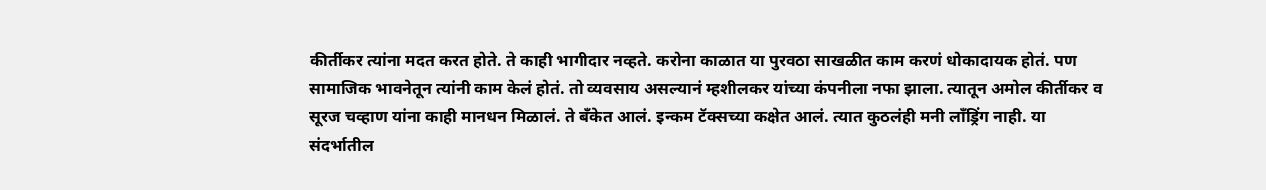कीर्तीकर त्यांना मदत करत होते. ते काही भागीदार नव्हते. करोना काळात या पुरवठा साखळीत काम करणं धोकादायक होतं. पण सामाजिक भावनेतून त्यांनी काम केलं होतं. तो व्यवसाय असल्यानं म्हशीलकर यांच्या कंपनीला नफा झाला. त्यातून अमोल कीर्तीकर व सूरज चव्हाण यांना काही मानधन मिळालं. ते बँकेत आलं. इन्कम टॅक्सच्या कक्षेत आलं. त्यात कुठलंही मनी लाँड्रिंग नाही. या संदर्भातील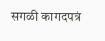सगळी कागदपत्रं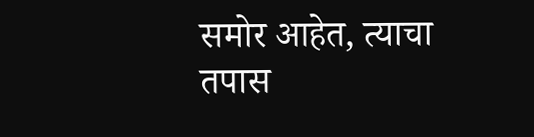समोर आहेत, त्याचा तपास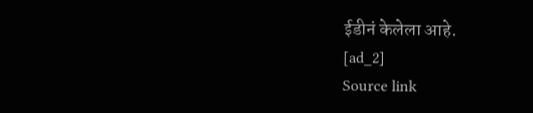ईडीनं केलेला आहे.
[ad_2]
Source link